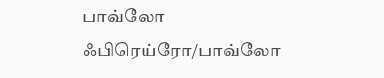பாவ்லோ ஃபிரெய்ரோ/பாவ்லோ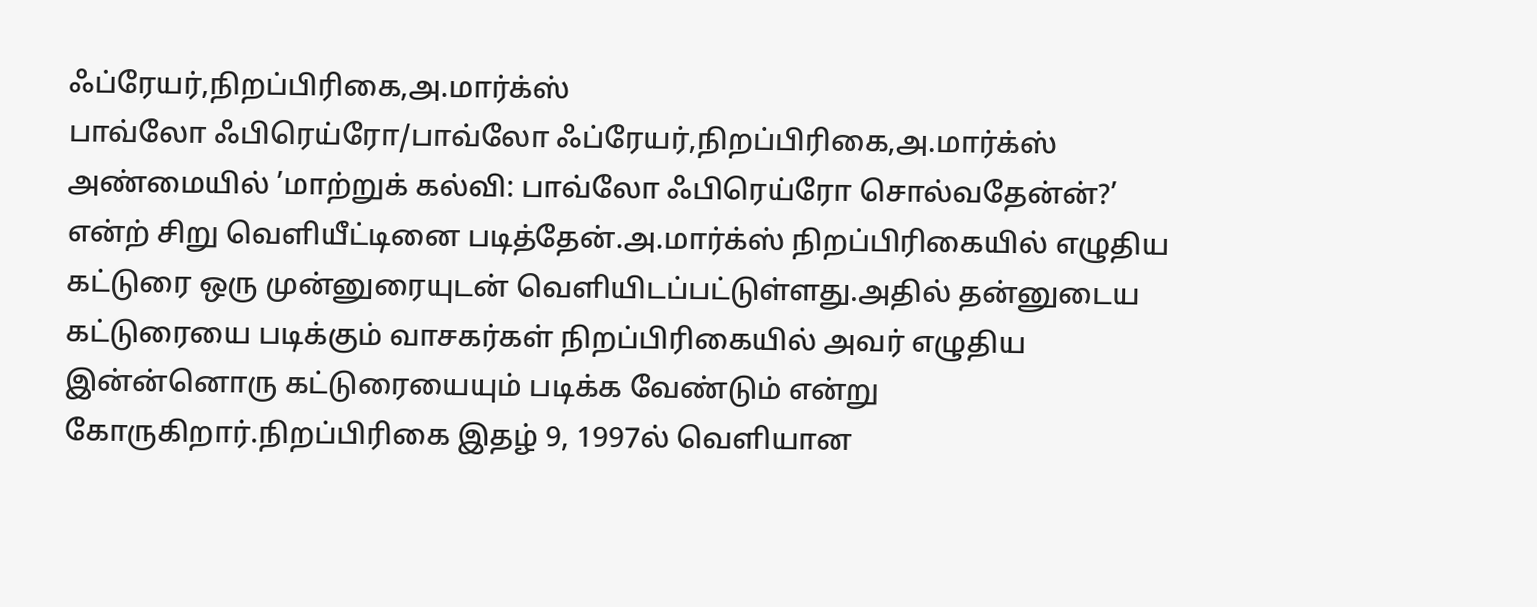ஃப்ரேயர்,நிறப்பிரிகை,அ.மார்க்ஸ்
பாவ்லோ ஃபிரெய்ரோ/பாவ்லோ ஃப்ரேயர்,நிறப்பிரிகை,அ.மார்க்ஸ்
அண்மையில் ’மாற்றுக் கல்வி: பாவ்லோ ஃபிரெய்ரோ சொல்வதேன்ன்?’ என்ற் சிறு வெளியீட்டினை படித்தேன்.அ.மார்க்ஸ் நிறப்பிரிகையில் எழுதிய கட்டுரை ஒரு முன்னுரையுடன் வெளியிடப்பட்டுள்ளது.அதில் தன்னுடைய கட்டுரையை படிக்கும் வாசகர்கள் நிறப்பிரிகையில் அவர் எழுதிய இன்ன்னொரு கட்டுரையையும் படிக்க வேண்டும் என்று கோருகிறார்.நிறப்பிரிகை இதழ் 9, 1997ல் வெளியான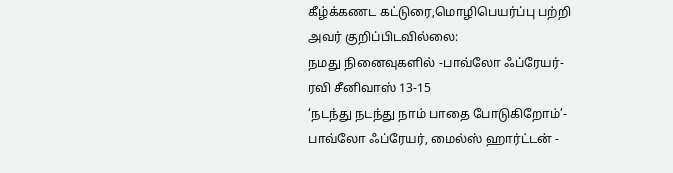கீழ்க்கணட கட்டுரை,மொழிபெயர்ப்பு பற்றி அவர் குறிப்பிடவில்லை:
நமது நினைவுகளில் -பாவ்லோ ஃப்ரேயர்- ரவி சீனிவாஸ் 13-15
‘நடந்து நடந்து நாம் பாதை போடுகிறோம்’- பாவ்லோ ஃப்ரேயர், மைல்ஸ் ஹார்ட்டன் -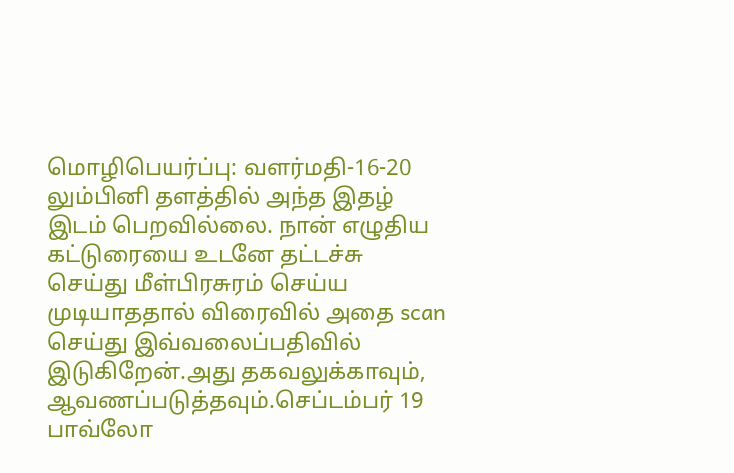மொழிபெயர்ப்பு: வளர்மதி-16-20
லும்பினி தளத்தில் அந்த இதழ் இடம் பெறவில்லை. நான் எழுதிய கட்டுரையை உடனே தட்டச்சு செய்து மீள்பிரசுரம் செய்ய முடியாததால் விரைவில் அதை scan செய்து இவ்வலைப்பதிவில் இடுகிறேன்.அது தகவலுக்காவும், ஆவணப்படுத்தவும்.செப்டம்பர் 19 பாவ்லோ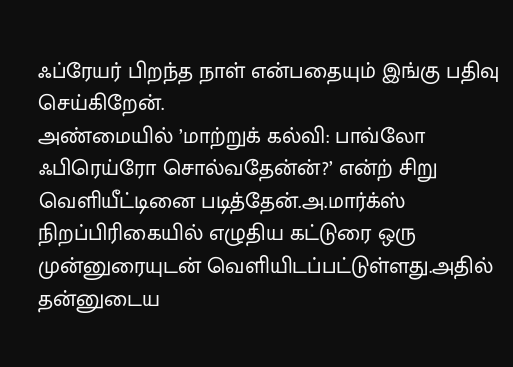ஃப்ரேயர் பிறந்த நாள் என்பதையும் இங்கு பதிவு செய்கிறேன்.
அண்மையில் ’மாற்றுக் கல்வி: பாவ்லோ ஃபிரெய்ரோ சொல்வதேன்ன்?’ என்ற் சிறு வெளியீட்டினை படித்தேன்.அ.மார்க்ஸ் நிறப்பிரிகையில் எழுதிய கட்டுரை ஒரு முன்னுரையுடன் வெளியிடப்பட்டுள்ளது.அதில் தன்னுடைய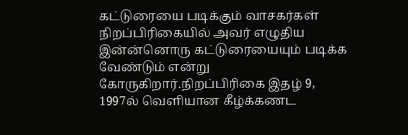கட்டுரையை படிக்கும் வாசகர்கள் நிறப்பிரிகையில் அவர் எழுதிய இன்ன்னொரு கட்டுரையையும் படிக்க வேண்டும் என்று கோருகிறார்.நிறப்பிரிகை இதழ் 9, 1997ல் வெளியான கீழ்க்கணட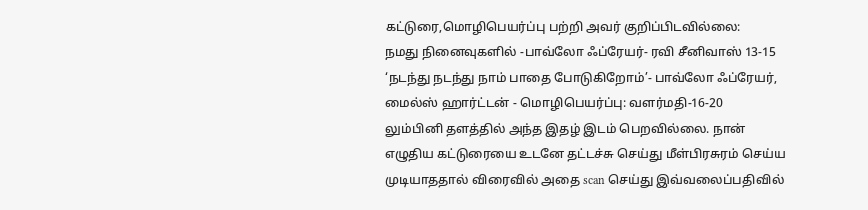கட்டுரை,மொழிபெயர்ப்பு பற்றி அவர் குறிப்பிடவில்லை:
நமது நினைவுகளில் -பாவ்லோ ஃப்ரேயர்- ரவி சீனிவாஸ் 13-15
‘நடந்து நடந்து நாம் பாதை போடுகிறோம்’- பாவ்லோ ஃப்ரேயர், மைல்ஸ் ஹார்ட்டன் - மொழிபெயர்ப்பு: வளர்மதி-16-20
லும்பினி தளத்தில் அந்த இதழ் இடம் பெறவில்லை. நான் எழுதிய கட்டுரையை உடனே தட்டச்சு செய்து மீள்பிரசுரம் செய்ய முடியாததால் விரைவில் அதை scan செய்து இவ்வலைப்பதிவில்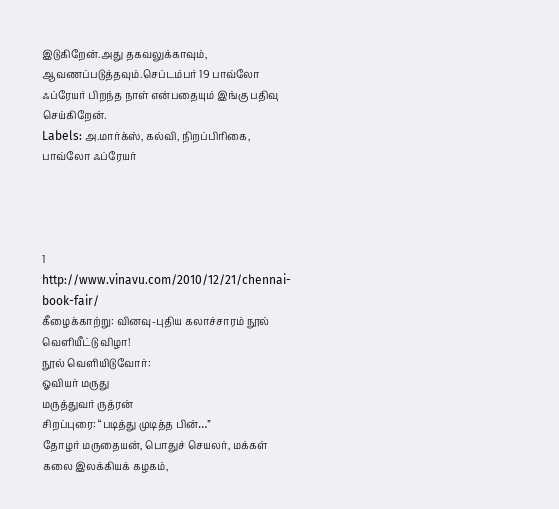இடுகிறேன்.அது தகவலுக்காவும், ஆவணப்படுத்தவும்.செப்டம்பர் 19 பாவ்லோ ஃப்ரேயர் பிறந்த நாள் என்பதையும் இங்கு பதிவு செய்கிறேன்.
Labels: அ.மார்க்ஸ், கல்வி, நிறப்பிரிகை, பாவ்லோ ஃப்ரேயர்




1
http://www.vinavu.com/2010/12/21/chennai-book-fair/
கீழைக்காற்று: வினவு-புதிய கலாச்சாரம் நூல் வெளியீட்டு விழா!
நூல் வெளியிடுவோர்:
ஓவியர் மருது
மருத்துவர் ருத்ரன்
சிறப்புரை: “படித்து முடித்த பின்…”
தோழர் மருதையன், பொதுச் செயலர், மக்கள் கலை இலக்கியக் கழகம்,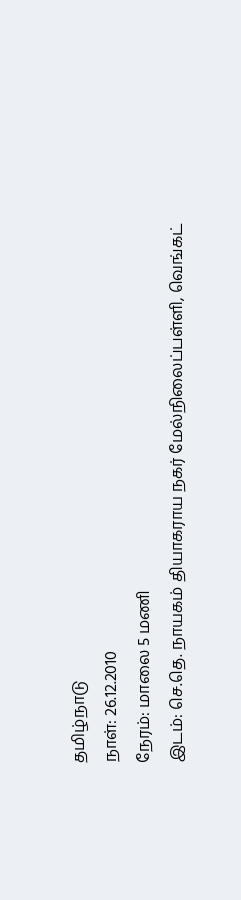தமிழ்நாடு
நாள்: 26.12.2010
நேரம்: மாலை 5 மணி
இடம்: செ.தெ. நாயகம் தியாகராய நகர் மேல்நிலைப்பள்ளி, வெங்கட்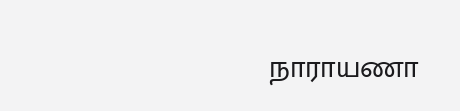நாராயணா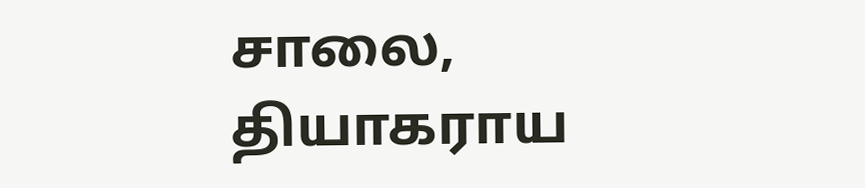சாலை, தியாகராய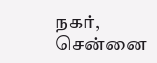நகர், சென்னை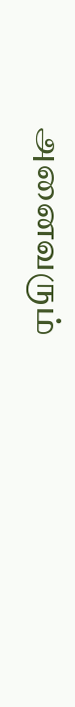அனைவரும்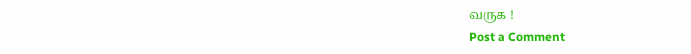வருக !
Post a Comment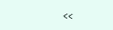<<